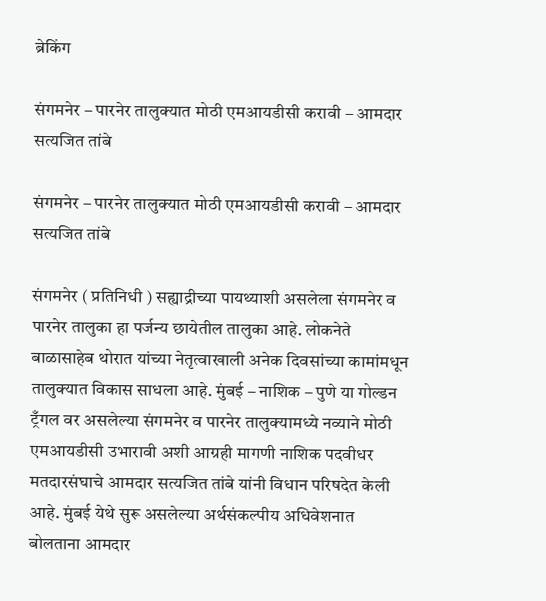ब्रेकिंग

संगमनेर – पारनेर तालुक्यात मोठी एमआयडीसी करावी – आमदार सत्यजित तांबे

संगमनेर – पारनेर तालुक्यात मोठी एमआयडीसी करावी – आमदार सत्यजित तांबे

संगमनेर ( प्रतिनिधी ) सह्याद्रीच्या पायथ्याशी असलेला संगमनेर व पारनेर तालुका हा पर्जन्य छायेतील तालुका आहे. लोकनेते बाळासाहेब थोरात यांच्या नेतृत्वाखाली अनेक दिवसांच्या कामांमधून तालुक्यात विकास साधला आहे. मुंबई – नाशिक – पुणे या गोल्डन ट्रँगल वर असलेल्या संगमनेर व पारनेर तालुक्यामध्ये नव्याने मोठी एमआयडीसी उभारावी अशी आग्रही मागणी नाशिक पदवीधर मतदारसंघाचे आमदार सत्यजित तांबे यांनी विधान परिषदेत केली आहे. मुंबई येथे सुरू असलेल्या अर्थसंकल्पीय अधिवेशनात बोलताना आमदार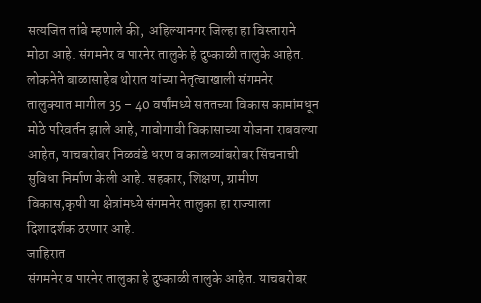सत्यजित तांबे म्हणाले की,  अहिल्यानगर जिल्हा हा विस्ताराने मोठा आहे. संगमनेर व पारनेर तालुके हे दुष्काळी तालुके आहेत. लोकनेते बाळासाहेब थोरात यांच्या नेतृत्वाखाली संगमनेर तालुक्यात मागील 35 – 40 वर्षांमध्ये सततच्या विकास कामांमधून मोठे परिवर्तन झाले आहे, गावोगावी विकासाच्या योजना राबवल्या आहेत, याचबरोबर निळवंडे धरण व कालव्यांबरोबर सिंचनाची सुविधा निर्माण केली आहे. सहकार, शिक्षण, ग्रामीण विकास,कृषी या क्षेत्रांमध्ये संगमनेर तालुका हा राज्याला दिशादर्शक ठरणार आहे.
जाहिरात
संगमनेर व पारनेर तालुका हे दुष्काळी तालुके आहेत. याचबरोबर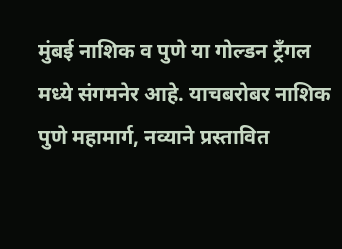मुंबई नाशिक व पुणे या गोल्डन ट्रँगल मध्ये संगमनेर आहे. याचबरोबर नाशिक पुणे महामार्ग, नव्याने प्रस्तावित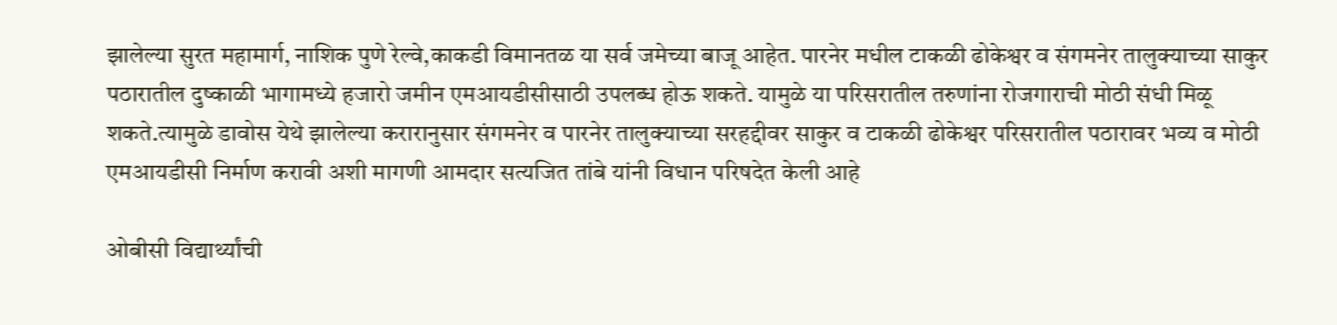झालेल्या सुरत महामार्ग, नाशिक पुणे रेल्वे,काकडी विमानतळ या सर्व जमेच्या बाजू आहेत. पारनेर मधील टाकळी ढोकेश्वर व संगमनेर तालुक्याच्या साकुर पठारातील दुष्काळी भागामध्ये हजारो जमीन एमआयडीसीसाठी उपलब्ध होऊ शकते. यामुळे या परिसरातील तरुणांना रोजगाराची मोठी संधी मिळू शकते.त्यामुळे डावोस येथे झालेल्या करारानुसार संगमनेर व पारनेर तालुक्याच्या सरहद्दीवर साकुर व टाकळी ढोकेश्वर परिसरातील पठारावर भव्य व मोठी एमआयडीसी निर्माण करावी अशी मागणी आमदार सत्यजित तांबे यांनी विधान परिषदेत केली आहे

ओबीसी विद्यार्थ्यांची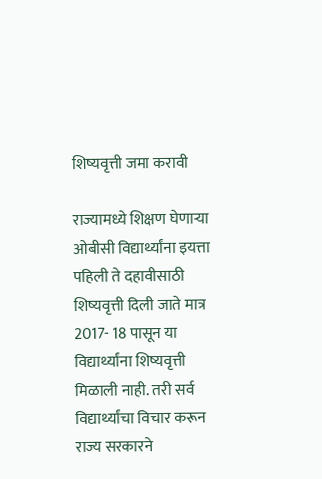शिष्यवृत्ती जमा करावी

राज्यामध्ये शिक्षण घेणाऱ्या ओबीसी विद्यार्थ्यांना इयत्ता पहिली ते दहावीसाठी शिष्यवृत्ती दिली जाते मात्र 2017- 18 पासून या विद्यार्थ्यांना शिष्यवृत्ती मिळाली नाही. तरी सर्व विद्यार्थ्यांचा विचार करून राज्य सरकारने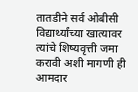तातडीने सर्व ओबीसी विद्यार्थ्यांच्या खात्यावर त्यांचे शिष्यवृत्ती जमा करावी अशी मागणी ही आमदार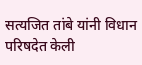सत्यजित तांबे यांनी विधान परिषदेत केली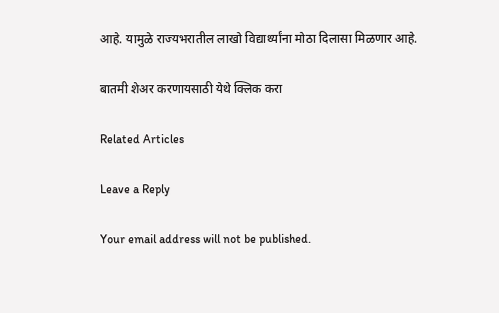आहे. यामुळे राज्यभरातील लाखो विद्यार्थ्यांना मोठा दिलासा मिळणार आहे.

बातमी शेअर करणायसाठी येथे क्लिक करा

Related Articles

Leave a Reply

Your email address will not be published.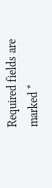Required fields are marked *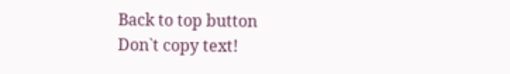Back to top button
Don`t copy text!